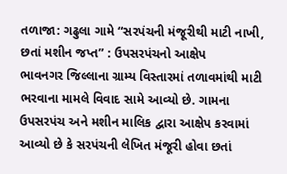તળાજા: ગઢુલા ગામે “સરપંચની મંજૂરીથી માટી નાખી, છતાં મશીન જપ્ત” : ઉપસરપંચનો આક્ષેપ
ભાવનગર જિલ્લાના ગ્રામ્ય વિસ્તારમાં તળાવમાંથી માટી ભરવાના મામલે વિવાદ સામે આવ્યો છે. ગામના ઉપસરપંચ અને મશીન માલિક દ્વારા આક્ષેપ કરવામાં આવ્યો છે કે સરપંચની લેખિત મંજૂરી હોવા છતાં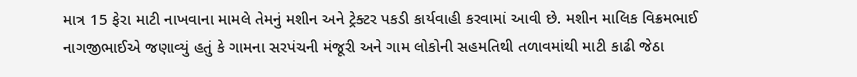માત્ર 15 ફેરા માટી નાખવાના મામલે તેમનું મશીન અને ટ્રેક્ટર પકડી કાર્યવાહી કરવામાં આવી છે. મશીન માલિક વિક્રમભાઈ નાગજીભાઈએ જણાવ્યું હતું કે ગામના સરપંચની મંજૂરી અને ગામ લોકોની સહમતિથી તળાવમાંથી માટી કાઢી જેઠા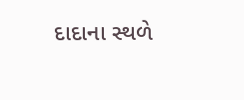દાદાના સ્થળે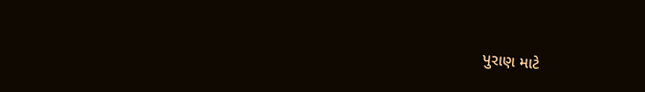પુરાણ માટે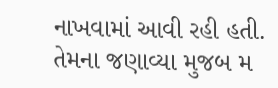નાખવામાં આવી રહી હતી. તેમના જણાવ્યા મુજબ મ